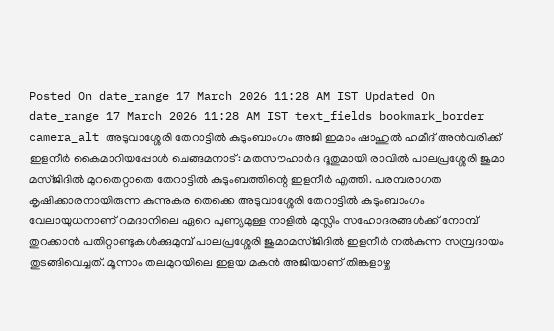Posted On date_range 17 March 2026 11:28 AM IST Updated On date_range 17 March 2026 11:28 AM IST text_fields bookmark_border camera_alt അടുവാശ്ശേരി തേറാട്ടിൽ കുടുംബാംഗം അജി ഇമാം ഷാഹുൽ ഹമീദ് അൻവരിക്ക് ഇളനീർ കൈമാറിയപ്പോൾ ചെങ്ങമനാട്: മതസൗഹാർദ ദൂതുമായി രാവിൽ പാലപ്രശ്ശേരി ജുമാ മസ്ജിദിൽ മുറതെറ്റാതെ തേറാട്ടിൽ കുടുംബത്തിന്റെ ഇളനീർ എത്തി. പരമ്പരാഗത കൃഷിക്കാരനായിരുന്ന കുന്നുകര തെക്കെ അടുവാശ്ശേരി തേറാട്ടിൽ കുടുംബാംഗം വേലായുധനാണ് റമദാനിലെ ഏറെ പുണ്യമുള്ള നാളിൽ മുസ്ലിം സഹോദരങ്ങൾക്ക് നോമ്പ് തുറക്കാൻ പതിറ്റാണ്ടുകൾക്കുമുമ്പ് പാലപ്രശ്ശേരി ജുമാമസ്ജിദിൽ ഇളനീർ നൽകുന്ന സമ്പ്രദായം തുടങ്ങിവെച്ചത്. മൂന്നാം തലമുറയിലെ ഇളയ മകൻ അജിയാണ് തിങ്കളാഴ്ച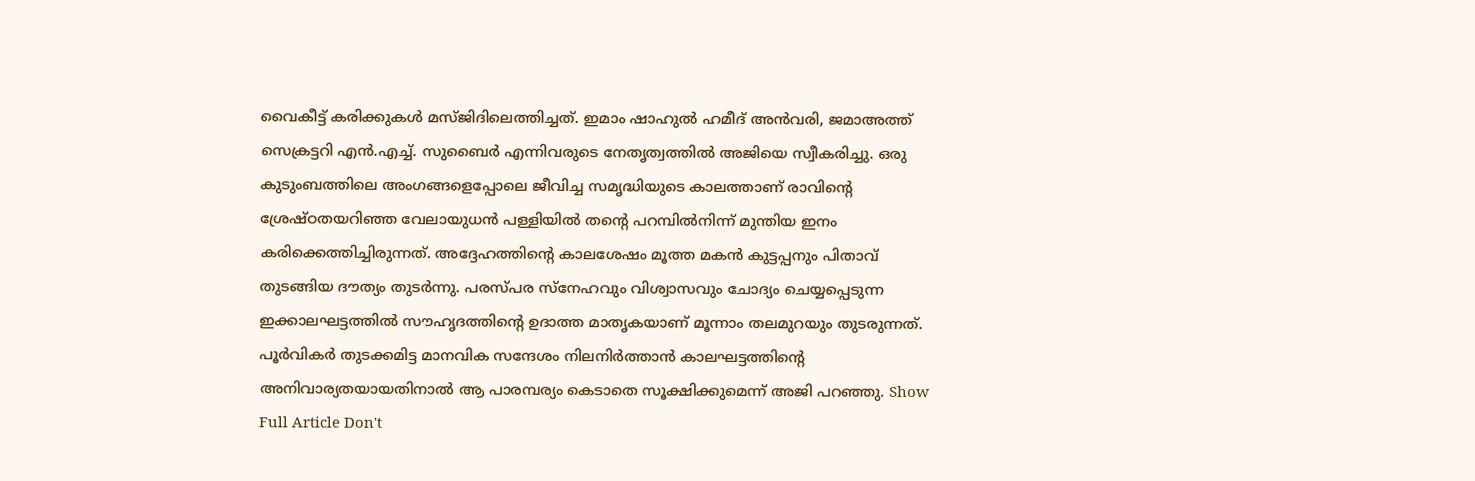വൈകീട്ട് കരിക്കുകൾ മസ്ജിദിലെത്തിച്ചത്. ഇമാം ഷാഹുൽ ഹമീദ് അൻവരി, ജമാഅത്ത് സെക്രട്ടറി എൻ.എച്ച്. സുബൈർ എന്നിവരുടെ നേതൃത്വത്തിൽ അജിയെ സ്വീകരിച്ചു. ഒരു കുടുംബത്തിലെ അംഗങ്ങളെപ്പോലെ ജീവിച്ച സമൃദ്ധിയുടെ കാലത്താണ് രാവിന്റെ ശ്രേഷ്ഠതയറിഞ്ഞ വേലായുധൻ പള്ളിയിൽ തന്റെ പറമ്പിൽനിന്ന് മുന്തിയ ഇനം കരിക്കെത്തിച്ചിരുന്നത്. അദ്ദേഹത്തിന്റെ കാലശേഷം മൂത്ത മകൻ കുട്ടപ്പനും പിതാവ് തുടങ്ങിയ ദൗത്യം തുടർന്നു. പരസ്പര സ്നേഹവും വിശ്വാസവും ചോദ്യം ചെയ്യപ്പെടുന്ന ഇക്കാലഘട്ടത്തിൽ സൗഹൃദത്തിന്റെ ഉദാത്ത മാതൃകയാണ് മൂന്നാം തലമുറയും തുടരുന്നത്. പൂർവികർ തുടക്കമിട്ട മാനവിക സന്ദേശം നിലനിർത്താൻ കാലഘട്ടത്തിന്റെ അനിവാര്യതയായതിനാൽ ആ പാരമ്പര്യം കെടാതെ സൂക്ഷിക്കുമെന്ന് അജി പറഞ്ഞു. Show Full Article Don't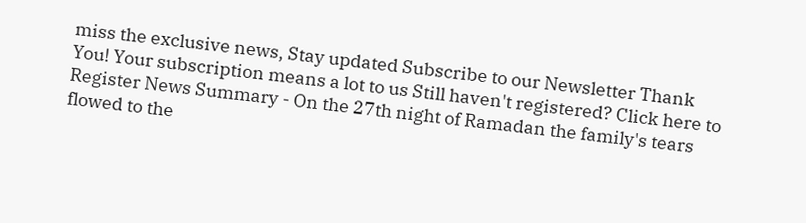miss the exclusive news, Stay updated Subscribe to our Newsletter Thank You! Your subscription means a lot to us Still haven't registered? Click here to Register News Summary - On the 27th night of Ramadan the family's tears flowed to the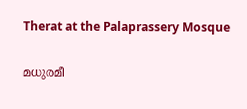Therat at the Palaprassery Mosque

മധുരമീ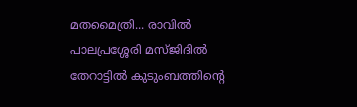മതമൈത്രി... രാവിൽ പാലപ്രശ്ശേരി മസ്ജിദിൽ തേറാട്ടിൽ കുടുംബത്തിന്റെ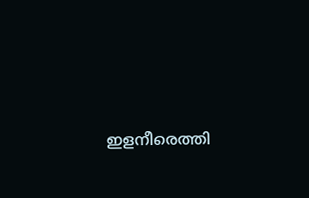ഇളനീരെത്തി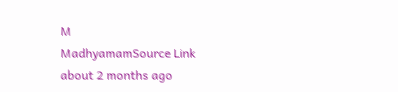M
MadhyamamSource Link
about 2 months ago